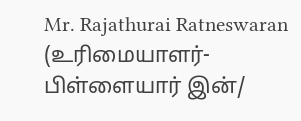Mr. Rajathurai Ratneswaran
(உரிமையாளர்- பிள்ளையார் இன்/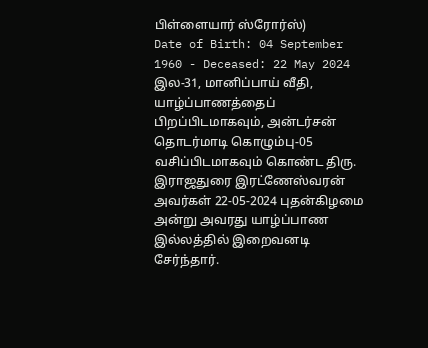பிள்ளையார் ஸ்ரோர்ஸ்)
Date of Birth: 04 September 1960 - Deceased: 22 May 2024
இல-31, மானிப்பாய் வீதி, யாழ்ப்பாணத்தைப் பிறப்பிடமாகவும், அன்டர்சன் தொடர்மாடி கொழும்பு-05 வசிப்பிடமாகவும் கொண்ட திரு. இராஜதுரை இரட்ணேஸ்வரன் அவர்கள் 22-05-2024 புதன்கிழமை அன்று அவரது யாழ்ப்பாண இல்லத்தில் இறைவனடி சேர்ந்தார்.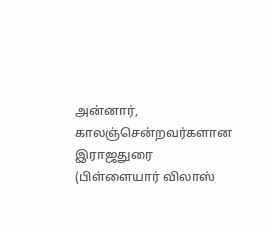அன்னார், காலஞ்சென்றவர்களான இராஜதுரை (பிள்ளையார் விலாஸ்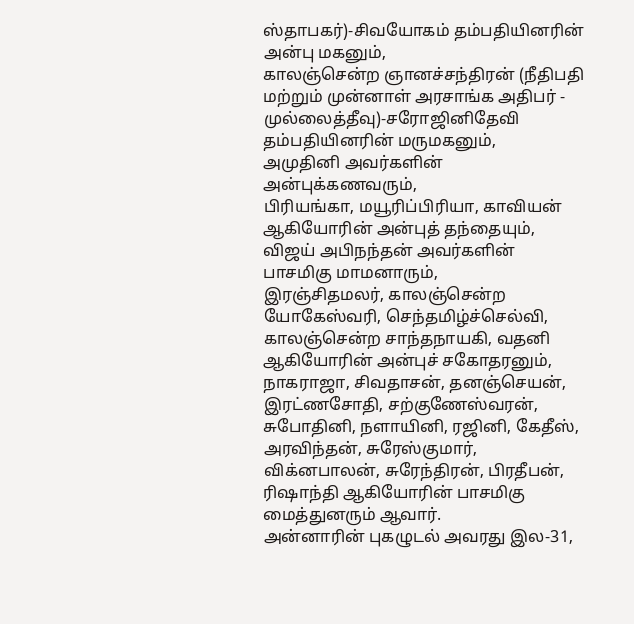ஸ்தாபகர்)-சிவயோகம் தம்பதியினரின் அன்பு மகனும்,
காலஞ்சென்ற ஞானச்சந்திரன் (நீதிபதி மற்றும் முன்னாள் அரசாங்க அதிபர் - முல்லைத்தீவு)-சரோஜினிதேவி தம்பதியினரின் மருமகனும்,
அமுதினி அவர்களின் அன்புக்கணவரும்,
பிரியங்கா, மயூரிப்பிரியா, காவியன் ஆகியோரின் அன்புத் தந்தையும்,
விஜய் அபிநந்தன் அவர்களின் பாசமிகு மாமனாரும்,
இரஞ்சிதமலர், காலஞ்சென்ற யோகேஸ்வரி, செந்தமிழ்ச்செல்வி, காலஞ்சென்ற சாந்தநாயகி, வதனி ஆகியோரின் அன்புச் சகோதரனும்,
நாகராஜா, சிவதாசன், தனஞ்செயன், இரட்ணசோதி, சற்குணேஸ்வரன், சுபோதினி, நளாயினி, ரஜினி, கேதீஸ், அரவிந்தன், சுரேஸ்குமார், விக்னபாலன், சுரேந்திரன், பிரதீபன், ரிஷாந்தி ஆகியோரின் பாசமிகு மைத்துனரும் ஆவார்.
அன்னாரின் புகழுடல் அவரது இல-31,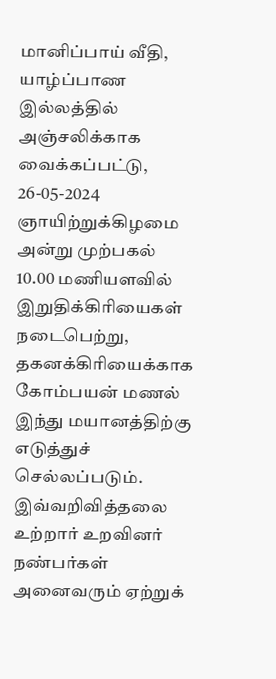மானிப்பாய் வீதி, யாழ்ப்பாண இல்லத்தில் அஞ்சலிக்காக வைக்கப்பட்டு, 26-05-2024 ஞாயிற்றுக்கிழமை அன்று முற்பகல் 10.00 மணியளவில் இறுதிக்கிரியைகள் நடைபெற்று, தகனக்கிரியைக்காக கோம்பயன் மணல் இந்து மயானத்திற்கு எடுத்துச் செல்லப்படும்.
இவ்வறிவித்தலை உற்றார் உறவினர் நண்பர்கள் அனைவரும் ஏற்றுக்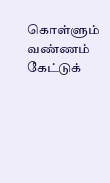கொள்ளும் வண்ணம் கேட்டுக்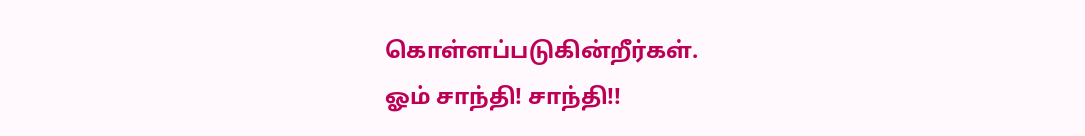கொள்ளப்படுகின்றீர்கள்.
ஓம் சாந்தி! சாந்தி!!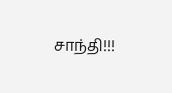சாந்தி!!!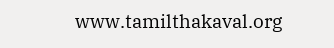www.tamilthakaval.org